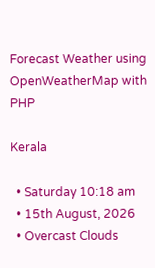Forecast Weather using OpenWeatherMap with PHP

Kerala

  • Saturday 10:18 am
  • 15th August, 2026
  • Overcast Clouds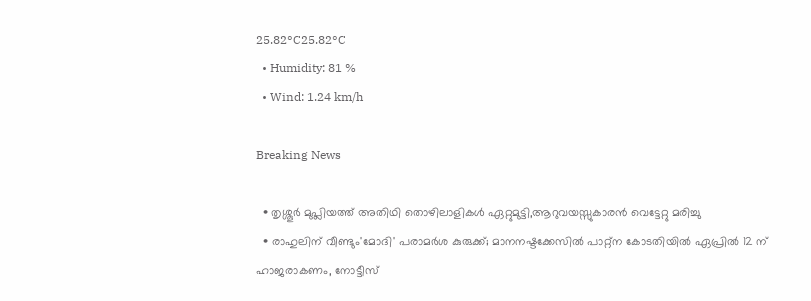25.82°C25.82°C
  • Humidity: 81 %
  • Wind: 1.24 km/h

Breaking News

  • തൃശ്ശൂർ മുപ്ലിയത്ത് അതിഥി തൊഴിലാളികൾ ഏറ്റുമുട്ടി,ആറുവയസ്സുകാരൻ വെട്ടേറ്റു മരിച്ചു
  • രാഹുലിന് വീണ്ടും'മോദി' പരാമര്‍ശ കുരുക്ക്; മാനനഷ്ടക്കേസിൽ പാറ്റ്ന കോടതിയിൽ ഏപ്രിൽ 12 ന് ഹാജരാകണം, നോട്ടീസ്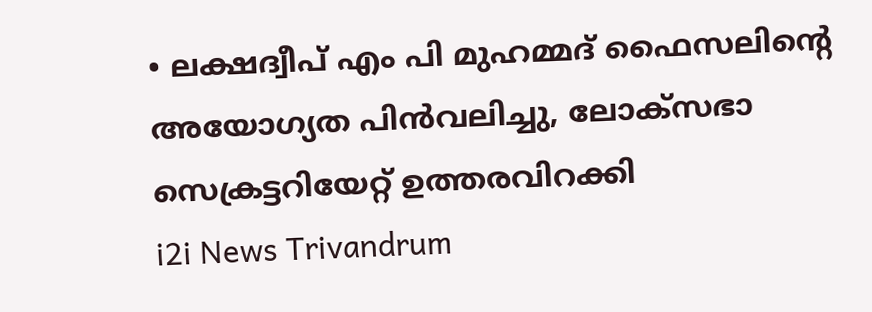• ലക്ഷദ്വീപ് എം പി മുഹമ്മദ് ഫൈസലിൻ്റെ അയോഗ്യത പിൻവലിച്ചു, ലോക്സഭാ  സെക്രട്ടറിയേറ്റ് ഉത്തരവിറക്കി
i2i News Trivandrum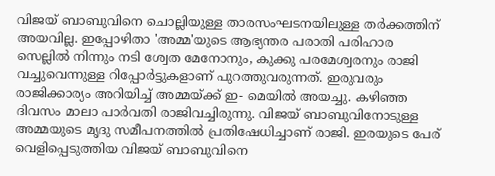വിജയ് ബാബുവിനെ ചൊല്ലിയുള്ള താരസംഘടനയിലുള്ള തർക്കത്തിന് അയവില്ല. ഇപ്പോഴിതാ 'അമ്മ'യുടെ ആഭ്യന്തര പരാതി പരിഹാര സെല്ലിൽ നിന്നും നടി ശ്വേത മേനോനും, കുക്കു പരമേശ്വരനും രാജി വച്ചുവെന്നുള്ള റിപ്പോർട്ടുകളാണ് പുറത്തുവരുന്നത്. ഇരുവരും രാജിക്കാര്യം അറിയിച്ച് അമ്മയ്ക്ക് ഇ- മെയില്‍ അയച്ചു. കഴിഞ്ഞ ദിവസം മാലാ പാര്‍വതി രാജിവച്ചിരുന്നു. വിജയ് ബാബുവിനോടുള്ള അമ്മയുടെ മൃദു സമീപനത്തിൽ പ്രതിഷേധിച്ചാണ് രാജി. ഇരയുടെ പേര് വെളിപ്പെടുത്തിയ വിജയ് ബാബുവിനെ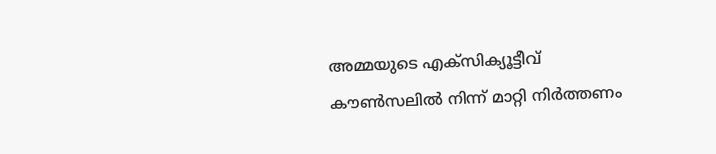അമ്മയുടെ എക്സിക്യൂട്ടീവ് കൗണ്‍സലിൽ നിന്ന് മാറ്റി നിർത്തണം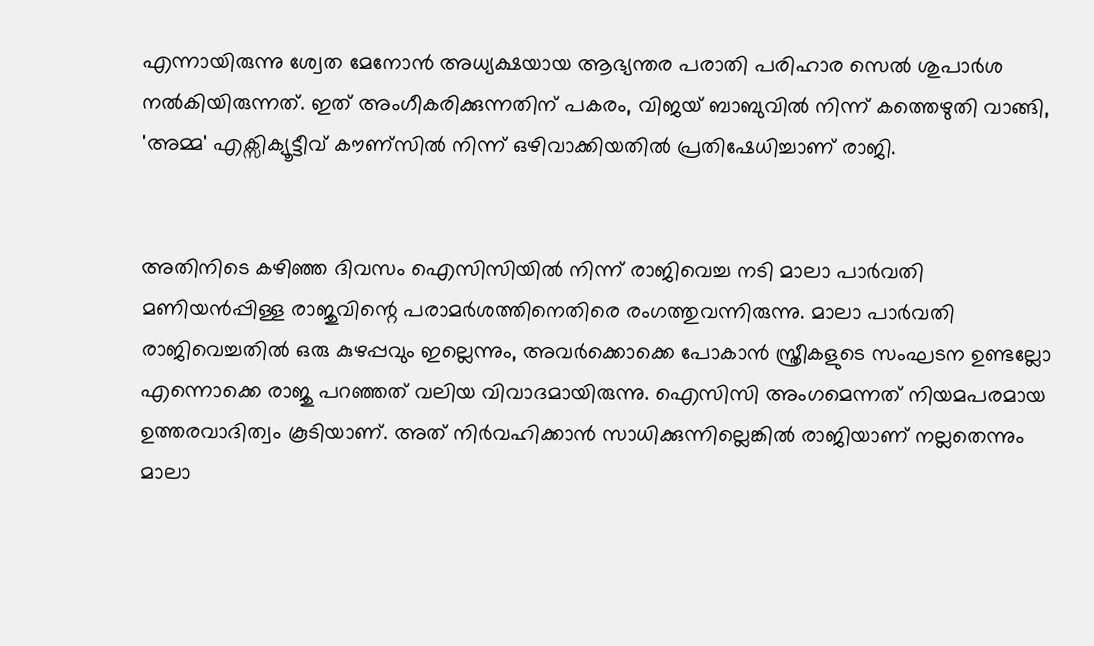എന്നായിരുന്നു ശ്വേത മേനോൻ അധ്യക്ഷയായ ആഭ്യന്തര പരാതി പരിഹാര സെൽ ശുപാർശ നൽകിയിരുന്നത്. ഇത് അംഗീകരിക്കുന്നതിന് പകരം, വിജയ് ബാബുവിൽ നിന്ന് കത്തെഴുതി വാങ്ങി,  'അമ്മ' എക്സിക്യൂട്ടീവ് കൗണ്സിൽ നിന്ന് ഒഴിവാക്കിയതിൽ പ്രതിഷേധിച്ചാണ് രാജി.


അതിനിടെ കഴിഞ്ഞ ദിവസം ഐസിസിയില്‍ നിന്ന് രാജിവെച്ച നടി മാലാ പാര്‍വതി മണിയന്‍പ്പിള്ള രാജുവിന്റെ പരാമര്‍ശത്തിനെതിരെ രംഗത്തുവന്നിരുന്നു. മാലാ പാര്‍വതി രാജിവെച്ചതില്‍ ഒരു കുഴപ്പവും ഇല്ലെന്നും, അവര്‍ക്കൊക്കെ പോകാന്‍ സ്ത്രീകളുടെ സംഘടന ഉണ്ടല്ലോ എന്നൊക്കെ രാജു പറഞ്ഞത് വലിയ വിവാദമായിരുന്നു. ഐസിസി അംഗമെന്നത് നിയമപരമായ ഉത്തരവാദിത്വം കൂടിയാണ്. അത് നിര്‍വഹിക്കാന്‍ സാധിക്കുന്നില്ലെങ്കില്‍ രാജിയാണ് നല്ലതെന്നും മാലാ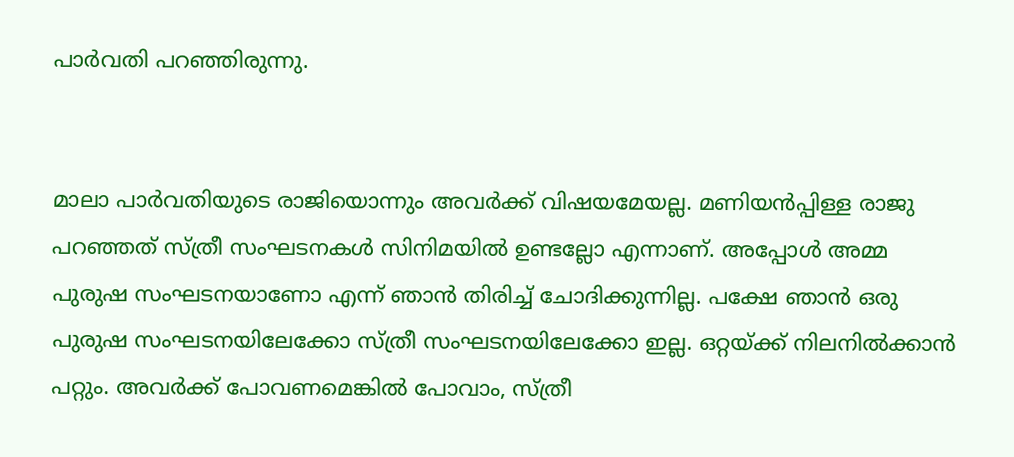പാര്‍വതി പറഞ്ഞിരുന്നു.


മാലാ പാര്‍വതിയുടെ രാജിയൊന്നും അവര്‍ക്ക് വിഷയമേയല്ല. മണിയന്‍പ്പിള്ള രാജു പറഞ്ഞത് സ്ത്രീ സംഘടനകള്‍ സിനിമയില്‍ ഉണ്ടല്ലോ എന്നാണ്. അപ്പോള്‍ അമ്മ പുരുഷ സംഘടനയാണോ എന്ന് ഞാന്‍ തിരിച്ച് ചോദിക്കുന്നില്ല. പക്ഷേ ഞാന്‍ ഒരു പുരുഷ സംഘടനയിലേക്കോ സ്ത്രീ സംഘടനയിലേക്കോ ഇല്ല. ഒറ്റയ്ക്ക് നിലനില്‍ക്കാന്‍ പറ്റും. അവര്‍ക്ക് പോവണമെങ്കില്‍ പോവാം, സ്ത്രീ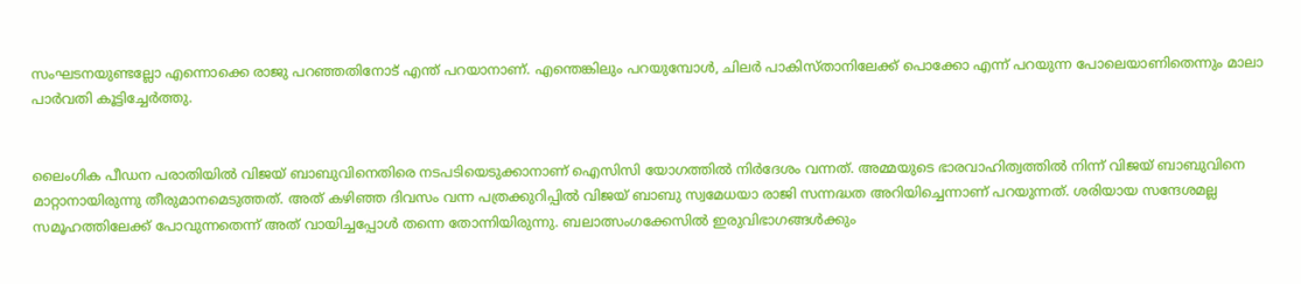സംഘടനയുണ്ടല്ലോ എന്നൊക്കെ രാജു പറഞ്ഞതിനോട് എന്ത് പറയാനാണ്. എന്തെങ്കിലും പറയുമ്പോള്‍, ചിലര്‍ പാകിസ്താനിലേക്ക് പൊക്കോ എന്ന് പറയുന്ന പോലെയാണിതെന്നും മാലാ പാര്‍വതി കൂട്ടിച്ചേർത്തു.


ലൈംഗിക പീഡന പരാതിയില്‍ വിജയ് ബാബുവിനെതിരെ നടപടിയെടുക്കാനാണ് ഐസിസി യോഗത്തില്‍ നിര്‍ദേശം വന്നത്. അമ്മയുടെ ഭാരവാഹിത്വത്തില്‍ നിന്ന് വിജയ് ബാബുവിനെ മാറ്റാനായിരുന്നു തീരുമാനമെടുത്തത്. അത് കഴിഞ്ഞ ദിവസം വന്ന പത്രക്കുറിപ്പില്‍ വിജയ് ബാബു സ്വമേധയാ രാജി സന്നദ്ധത അറിയിച്ചെന്നാണ് പറയുന്നത്. ശരിയായ സന്ദേശമല്ല സമൂഹത്തിലേക്ക് പോവുന്നതെന്ന് അത് വായിച്ചപ്പോള്‍ തന്നെ തോന്നിയിരുന്നു. ബലാത്സംഗക്കേസില്‍ ഇരുവിഭാഗങ്ങള്‍ക്കും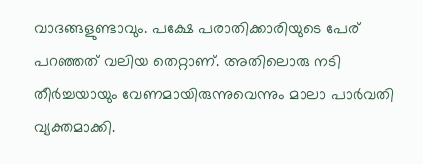വാദങ്ങളുണ്ടാവും. പക്ഷേ പരാതിക്കാരിയുടെ പേര് പറഞ്ഞത് വലിയ തെറ്റാണ്. അതിലൊരു നടി തീര്‍ച്ചയായും വേണമായിരുന്നുവെന്നും മാലാ പാര്‍വതി വ്യക്തമാക്കി.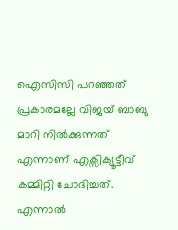ഐസിസി പറഞ്ഞത് പ്രകാരമല്ലേ വിജയ് ബാബു മാറി നിൽക്കുന്നത് എന്നാണ് എക്സിക്യൂട്ടീവ് കമ്മിറ്റി ചോദിച്ചത്. എന്നാൽ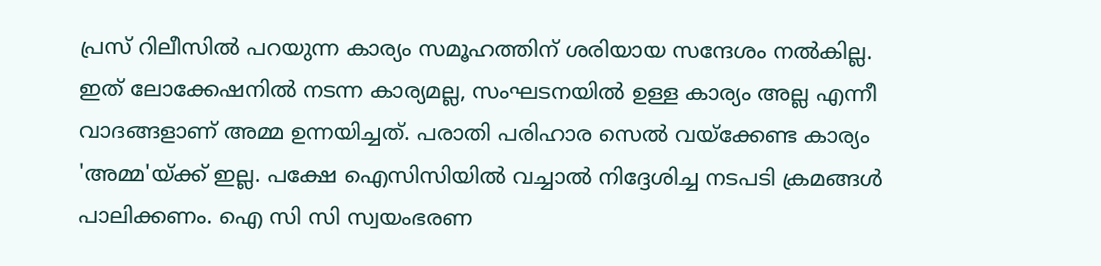പ്രസ് റിലീസിൽ പറയുന്ന കാര്യം സമൂഹത്തിന് ശരിയായ സന്ദേശം നൽകില്ല. ഇത് ലോക്കേഷനിൽ നടന്ന കാര്യമല്ല, സംഘടനയിൽ ഉള്ള കാര്യം അല്ല എന്നീ വാദങ്ങളാണ് അമ്മ ഉന്നയിച്ചത്. പരാതി പരിഹാര സെൽ വയ്‌ക്കേണ്ട കാര്യം 'അമ്മ'യ്ക്ക് ഇല്ല. പക്ഷേ ഐസിസിയിൽ വച്ചാൽ നി‍ദ്ദേശിച്ച നടപടി ക്രമങ്ങൾ പാലിക്കണം. ഐ സി സി സ്വയംഭരണ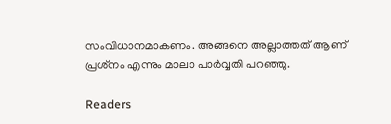സംവിധാനമാകണം. അങ്ങനെ അല്ലാത്തത് ആണ് പ്രശ്‍നം എന്നും മാലാ പാ‍ർവ്വതി പറഞ്ഞു.

Readers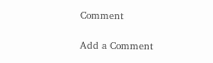Comment

Add a Comment